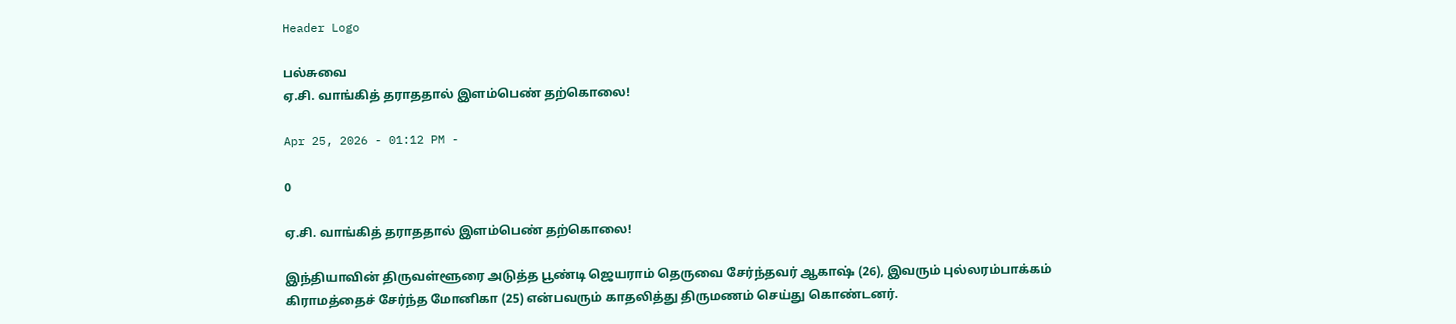Header Logo

பல்சுவை
ஏ.சி. வாங்கித் தராததால் இளம்பெண் தற்கொலை!

Apr 25, 2026 - 01:12 PM -

0

ஏ.சி. வாங்கித் தராததால் இளம்பெண் தற்கொலை!

இந்தியாவின் திருவள்ளூரை அடுத்த பூண்டி ஜெயராம் தெருவை சேர்ந்தவர் ஆகாஷ் (26), இவரும் புல்லரம்பாக்கம் கிராமத்தைச் சேர்ந்த மோனிகா (25) என்பவரும் காதலித்து திருமணம் செய்து கொண்டனர்.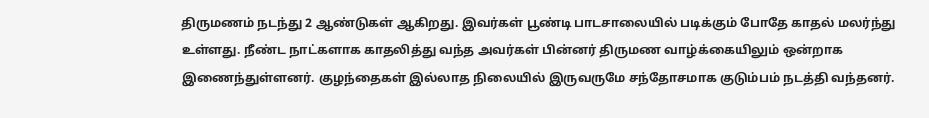திருமணம் நடந்து 2 ஆண்டுகள் ஆகிறது. இவர்கள் பூண்டி பாடசாலையில் படிக்கும் போதே காதல் மலர்ந்து உள்ளது. நீண்ட நாட்களாக காதலித்து வந்த அவர்கள் பின்னர் திருமண வாழ்க்கையிலும் ஒன்றாக இணைந்துள்ளனர். குழந்தைகள் இல்லாத நிலையில் இருவருமே சந்தோசமாக குடும்பம் நடத்தி வந்தனர்.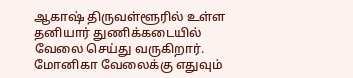ஆகாஷ் திருவள்ளூரில் உள்ள தனியார் துணிக்கடையில் வேலை செய்து வருகிறார். மோனிகா வேலைக்கு எதுவும்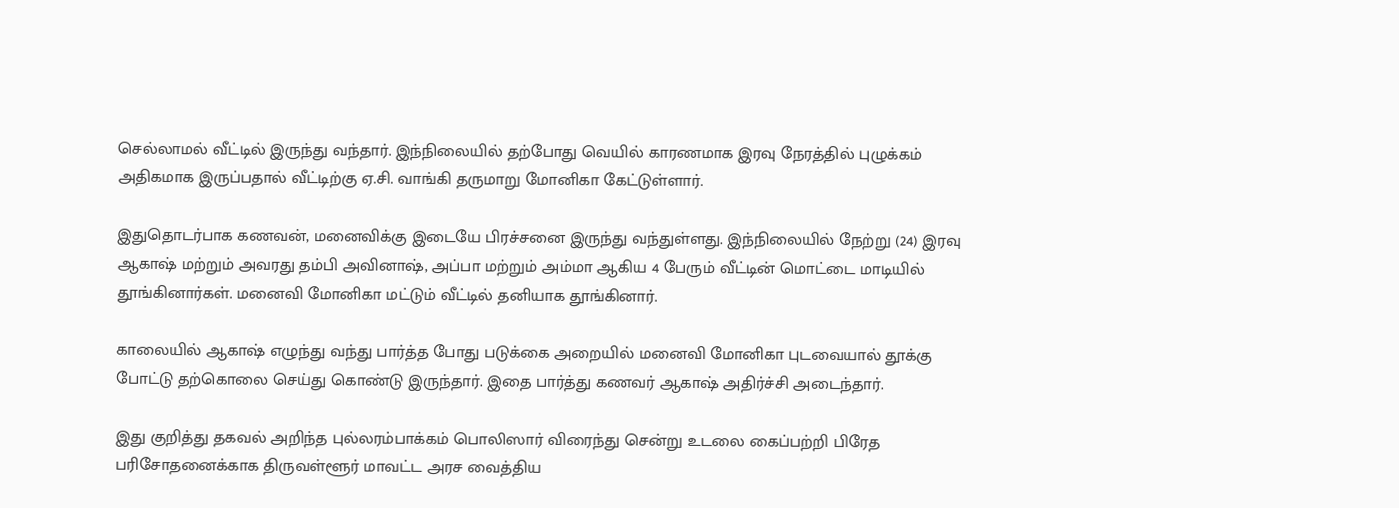செல்லாமல் வீட்டில் இருந்து வந்தார். இந்நிலையில் தற்போது வெயில் காரணமாக இரவு நேரத்தில் புழுக்கம் அதிகமாக இருப்பதால் வீட்டிற்கு ஏ.சி. வாங்கி தருமாறு மோனிகா கேட்டுள்ளார்.

இதுதொடர்பாக கணவன், மனைவிக்கு இடையே பிரச்சனை இருந்து வந்துள்ளது. இந்நிலையில் நேற்று (24) இரவு ஆகாஷ் மற்றும் அவரது தம்பி அவினாஷ், அப்பா மற்றும் அம்மா ஆகிய 4 பேரும் வீட்டின் மொட்டை மாடியில் தூங்கினார்கள். மனைவி மோனிகா மட்டும் வீட்டில் தனியாக தூங்கினார்.

காலையில் ஆகாஷ் எழுந்து வந்து பார்த்த போது படுக்கை அறையில் மனைவி மோனிகா புடவையால் தூக்கு போட்டு தற்கொலை செய்து கொண்டு இருந்தார். இதை பார்த்து கணவர் ஆகாஷ் அதிர்ச்சி அடைந்தார்.

இது குறித்து தகவல் அறிந்த புல்லரம்பாக்கம் பொலிஸார் விரைந்து சென்று உடலை கைப்பற்றி பிரேத பரிசோதனைக்காக திருவள்ளூர் மாவட்ட அரச வைத்திய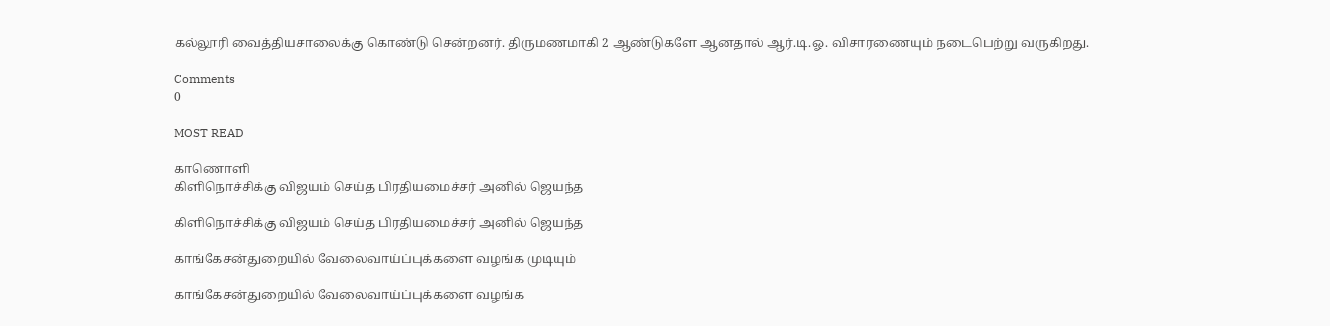கல்லூரி வைத்தியசாலைக்கு கொண்டு சென்றனர். திருமணமாகி 2 ஆண்டுகளே ஆனதால் ஆர்.டி.ஓ. விசாரணையும் நடைபெற்று வருகிறது.

Comments
0

MOST READ

காணொளி
கிளிநொச்சிக்கு விஜயம் செய்த பிரதியமைச்சர் அனில் ஜெயந்த

கிளிநொச்சிக்கு விஜயம் செய்த பிரதியமைச்சர் அனில் ஜெயந்த

காங்கேசன்துறையில் வேலைவாய்ப்புக்களை வழங்க முடியும்

காங்கேசன்துறையில் வேலைவாய்ப்புக்களை வழங்க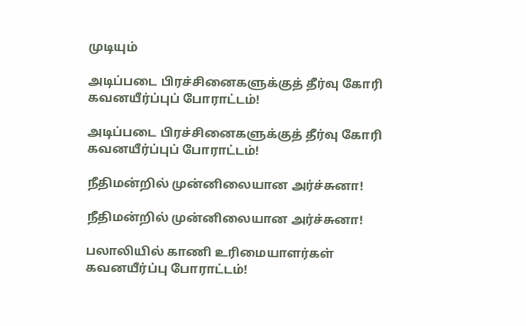முடியும்

அடிப்படை பிரச்சினைகளுக்குத் தீர்வு கோரி கவனயீர்ப்புப் போராட்டம்!

அடிப்படை பிரச்சினைகளுக்குத் தீர்வு கோரி கவனயீர்ப்புப் போராட்டம்!

நீதிமன்றில் முன்னிலையான அர்ச்சுனா!

நீதிமன்றில் முன்னிலையான அர்ச்சுனா!

பலாலியில் காணி உரிமையாளர்கள் கவனயீர்ப்பு போராட்டம்!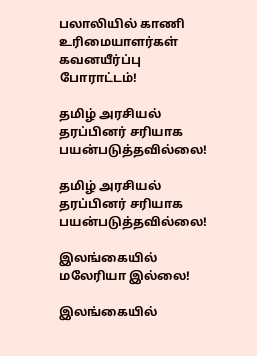பலாலியில் காணி உரிமையாளர்கள் கவனயீர்ப்பு போராட்டம்!

தமிழ் அரசியல் தரப்பினர் சரியாக பயன்படுத்தவில்லை!

தமிழ் அரசியல் தரப்பினர் சரியாக பயன்படுத்தவில்லை!

இலங்கையில் மலேரியா இல்லை!

இலங்கையில்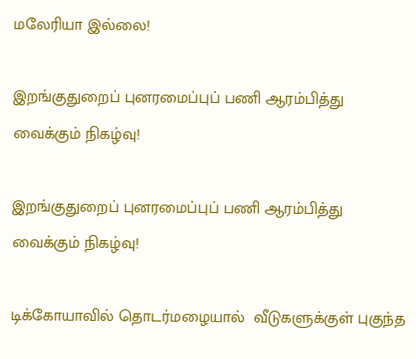மலேரியா இல்லை!

இறங்குதுறைப் புனரமைப்புப் பணி ஆரம்பித்து வைக்கும் நிகழ்வு!

இறங்குதுறைப் புனரமைப்புப் பணி ஆரம்பித்து வைக்கும் நிகழ்வு!

டிக்கோயாவில் தொடர்மழையால்  வீடுகளுக்குள் புகுந்த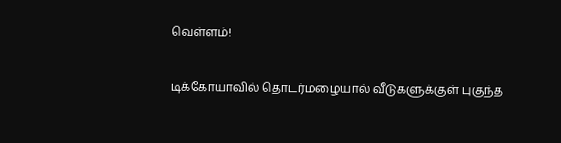வெள்ளம்!

டிக்கோயாவில் தொடர்மழையால் வீடுகளுக்குள் புகுந்த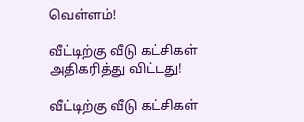வெள்ளம்!

வீட்டிற்கு வீடு கட்சிகள் அதிகரித்து விட்டது!

வீட்டிற்கு வீடு கட்சிகள்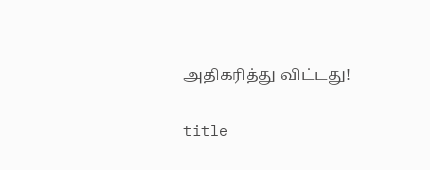அதிகரித்து விட்டது!

title